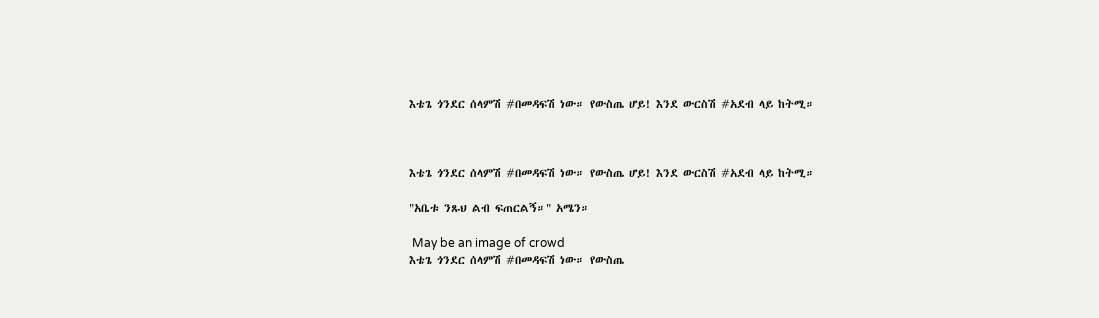እቴጌ ጎንደር ሰላምሽ #በመዳፍሽ ነው። የውስጤ ሆይ! እንደ ውርስሽ #አደብ ላይ ከትሚ።



እቴጌ ጎንደር ሰላምሽ #በመዳፍሽ ነው። የውስጤ ሆይ! እንደ ውርስሽ #አደብ ላይ ከትሚ።

"አቤቱ ንጹህ ልብ ፍጠርልኝ።" አሜን።

 May be an image of crowd
እቴጌ ጎንደር ሰላምሽ #በመዳፍሽ ነው። የውስጤ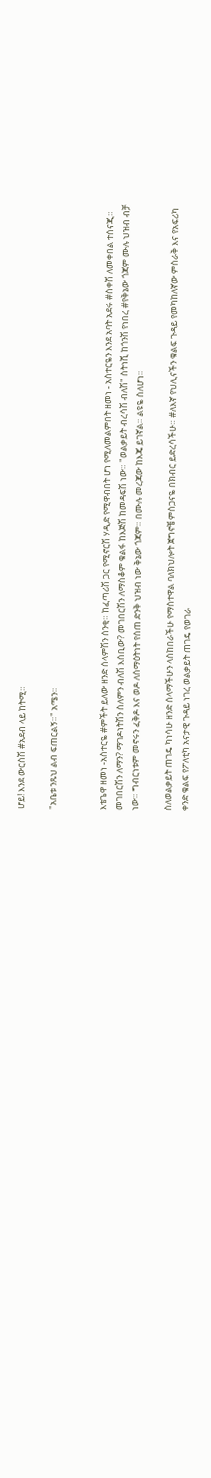ሆይ! እንደ ውርስሽ #አደብ ላይ ከትሚ።

"አቤቱ ንጹህ ልብ ፍጠርልኝ።" አሜን።


እቴጌዋ ዘመነ -አስተርዬ #ምችት ይለው ዘንድ ሰላምሽን ሰንቂ። ከፈጣሪሽ ጋር የሚኖርሽ ሃዲድ የሚዋብበት ሆነ የሚለመልምበት ዘመነ - አስተርዬን እንደ አባት አደሩ #ስቀሽ ለመቀበል ተሰናጂ። መገበርሽን ለማን? ማገዶነትሽን ስለምን ብለሽ እሰቢው? መገበርሽን ለማስቆም ቁልፋ ከእጅሽ ከመዳፍሽ ነው። "ወልቃይት ብረሳሽ ብለሽ" ስትነሺ ከጎንሽ የነበረ #የቅኔው ጎጃም ሙሉ ህዝብ ብቻ ነው። ግብርነቱም መኖሩን ፈቅዶ እና ወዶ ለሰማዕትነት የሰጠ ድንቅ ህዝብ ነው ቅኔው ጎጃም። በሙሉ መረጃው ከእጄ ይገኛል። ልዩዬ ስለሆነ።

ስለወልቃይት ጠገዴ ካነሳሁ ዘንድ ሰላማችሁን ላስከበራችሁ የማስተዋል ባለክህሎት ጀግኖቼ ምስጋናዬ በክብር ይድረሳችሁ። #ለእኛ የህሊናችን ቁልፍ ጉዳይ የመካከለኛው ምስራቅ እና የአፍሪካ ቀንድ ቁልፍ የፖለቲካ አናታዊ ጉዳይ ነገረ ወልቃይት ጠገዴ የወገራ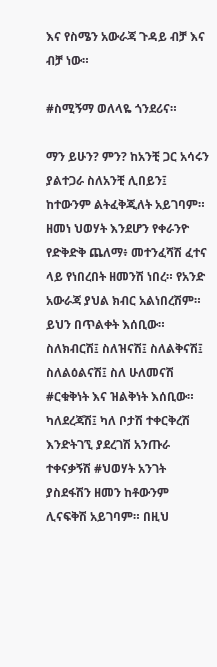እና የስሜን አውራጃ ጉዳይ ብቻ እና ብቻ ነው።

#ስሚኝማ ወለላዬ ጎንደሪና።

ማን ይሁን? ምን? ከአንቺ ጋር አሳሩን ያልተጋራ ስለአንቺ ሊበይን፤ ከተውንም ልትፈቅጂለት አይገባም። ዘመነ ህወሃት እንደሆን የቀራንዮ የድቅድቅ ጨለማ፥ መተንፈሻሽ ፈተና ላይ የነበረበት ዘመንሽ ነበረ። የአንድ አውራጃ ያህል ክብር አልነበረሽም። ይህን በጥልቀት እሰቢው። ስለክብርሽ፤ ስለዝናሽ፤ ስለልቅናሽ፤ ስለልዕልናሽ፤ ስለ ሁለመናሽ #ርቁቅነት እና ዝልቅነት እሰቢው። ካለደረጃሽ፤ ካለ ቦታሽ ተቀርቅረሽ እንድትገኚ ያደረገሽ አንጡራ ተቀናቃኝሽ #ህወሃት አንገት ያስደፋሽን ዘመን ከቶውንም ሊናፍቅሽ አይገባም። በዚህ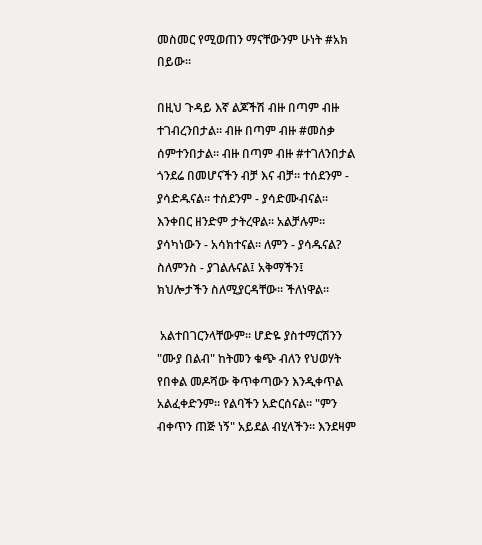መስመር የሚወጠን ማናቸውንም ሁነት #አክ በይው።

በዚህ ጉዳይ እኛ ልጆችሽ ብዙ በጣም ብዙ ተገብረንበታል። ብዙ በጣም ብዙ #መስቃ ሰምተንበታል። ብዙ በጣም ብዙ #ተገለንበታል ጎንደሬ በመሆናችን ብቻ እና ብቻ። ተሰደንም - ያሳድዱናል። ተሰደንም - ያሳድሙብናል። እንቀበር ዘንድም ታትረዋል። አልቻሉም። ያሳካነውን - አሳክተናል። ለምን - ያሳዱናል? ስለምንስ - ያገልሉናል፤ አቅማችን፤ ክህሎታችን ስለሚያርዳቸው። ችለነዋል።

 አልተበገርንላቸውም። ሆድዬ ያስተማርሽንን "ሙያ በልብ" ከትመን ቁጭ ብለን የህወሃት የበቀል መዶሻው ቅጥቀጣውን እንዲቀጥል አልፈቀድንም። የልባችን አድርሰናል። "ምን ብቀጥን ጠጅ ነኝ" አይደል ብሂላችን። እንደዛም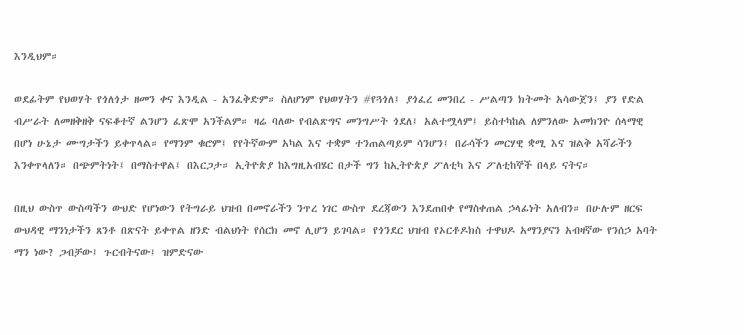እንዲህም።

ወደፊትም የህወሃት የጎለጎታ ዘመን ቀና እንዲል - አንፈቅድም። ስለሆነም የህወሃትን #የጓጎለ፤ ያጎፈረ መንበረ - ሥልጣን ክትመት አሳውጀን፤ ያን የድል ብሥራት ለመዘቅዘቅ ናፍቆተኛ ልንሆን ፈጽሞ አንችልም። ዛሬ ባለው የብልጽግና መንግሥት ጎደለ፤ አልተሟላም፤ ይስተካከል ለምንለው አመክንዮ ሰላማዊ በሆነ ሁኔታ ሙግታችን ይቀጥላል። የማንም ቁሮም፤ የየትኛውም አካል እና ተቋም ተንጠልጣይም ሳንሆን፤ በራሳችን መርሃዊ ቋሚ እና ዝልቅ አሻራችን እንቀጥላለን። በጭምትነት፤ በማስተዋል፤ በእርጋታ። ኢትዮጵያ ከእግዚአብሄር በታች ግን ከኢትዮጵያ ፖለቲካ እና ፖለቲከኞች በላይ ናትና።

በዚህ ውስጥ ውስጣችን ውህድ የሆነውን የትግራይ ህዝብ በመኖራችን ንጥረ ነገር ውስጥ ደረጃውን እንደጠበቀ የማስቀጠል ኃላፊነት አለብን። በሁሉም ዘርፍ ውህዳዊ ማንነታችን ጸንቶ በጽናት ይቀጥል ዘንድ ብልህነት የሰርክ መኖ ሊሆን ይገባል። የጎንደር ህዝብ የኦርቶዶክስ ተዋህዶ አማንያናን አብዛኛው የንሰኃ አባት ማን ነው? ጋብቻው፤ ጉርብትናው፤ ዝምድናው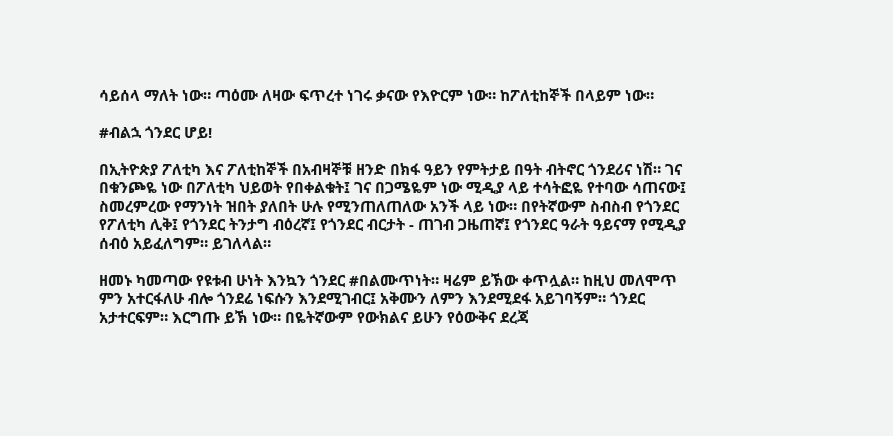ሳይሰላ ማለት ነው። ጣዕሙ ለዛው ፍጥረተ ነገሩ ቃናው የእዮርም ነው። ከፖለቲከኞች በላይም ነው።

#ብልኋ ጎንደር ሆይ!

በኢትዮጵያ ፖለቲካ እና ፖለቲከኞች በአብዛኞቹ ዘንድ በክፋ ዓይን የምትታይ በዓት ብትኖር ጎንደሪና ነሽ። ገና በቁንጮዬ ነው በፖለቲካ ህይወት የበቀልቁት፤ ገና በጋሜዬም ነው ሚዲያ ላይ ተሳትፎዬ የተባው ሳጠናው፤ ስመረምረው የማንነት ዝበት ያለበት ሁሉ የሚንጠለጠለው አንች ላይ ነው። በየትኛውም ስብስብ የጎንደር የፖለቲካ ሊቅ፤ የጎንደር ትንታግ ብዕረኛ፤ የጎንደር ብርታት - ጠገብ ጋዜጠኛ፤ የጎንደር ዓራት ዓይናማ የሚዲያ ሰብዕ አይፈለግም። ይገለላል።

ዘመኑ ካመጣው የዩቱብ ሁነት እንኳን ጎንደር #በልሙጥነት። ዛሬም ይኽው ቀጥሏል። ከዚህ መለሞጥ ምን አተርፋለሁ ብሎ ጎንደሬ ነፍሱን እንደሚገብር፤ አቅሙን ለምን እንደሚደፋ አይገባኝም። ጎንደር አታተርፍም። እርግጡ ይኽ ነው። በዬትኛውም የውክልና ይሁን የዕውቅና ደረጃ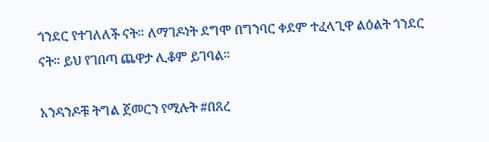ጎንደር የተገለለች ናት። ለማገዶነት ደግሞ በግንባር ቀደም ተፈላጊዋ ልዕልት ጎንደር ናት። ይህ የገበጣ ጨዋታ ሊቆም ይገባል።

አንዳንዶቹ ትግል ጀመርን የሚሉት #በጸረ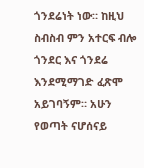ጎንደሬነት ነው። ከዚህ ስብስብ ምን አተርፍ ብሎ ጎንደር እና ጎንደሬ እንደሚማገድ ፈጽሞ አይገባኝም። አሁን የወጣት ናሆሰናይ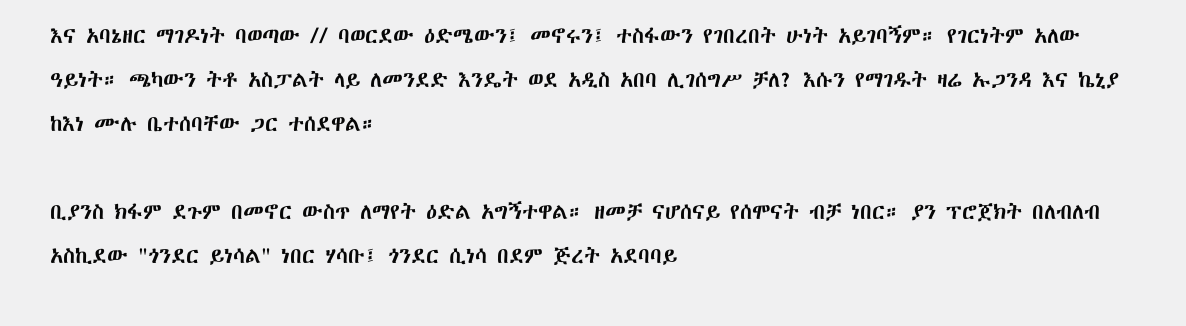እና አባኔዘር ማገዶነት ባወጣው // ባወርደው ዕድሜውን፤ መኖሩን፤ ተስፋውን የገበረበት ሁነት አይገባኝም። የገርነትም አለው ዓይነት። ጫካውን ትቶ አስፓልት ላይ ለመንደድ እንዴት ወደ አዲስ አበባ ሊገሰግሥ ቻለ? እሱን የማገዱት ዛሬ ኡጋንዳ እና ኬኒያ ከእነ ሙሉ ቤተሰባቸው ጋር ተሰደዋል።

ቢያንስ ክፋም ደጉም በመኖር ውስጥ ለማየት ዕድል አግኝተዋል። ዘመቻ ናሆሰናይ የሰሞናት ብቻ ነበር። ያን ፕሮጀክት በለብለብ አስኪደው "ጎንደር ይነሳል" ነበር ሃሳቡ፤ ጎንደር ሲነሳ በደም ጅረት አደባባይ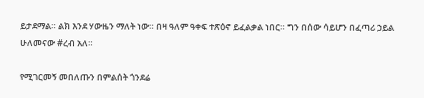ይታደማል። ልክ እንደ ሃውዜን ማለት ነው። በዛ ዓለም ዓቀፍ ተጽዕኖ ይፈልቃል ነበር። ግን በሰው ሳይሆን በፈጣሪ ኃይል ሁለመናው #ረብ አለ።

የሚገርመኝ መበለጡን በምልሰት ጎንደሬ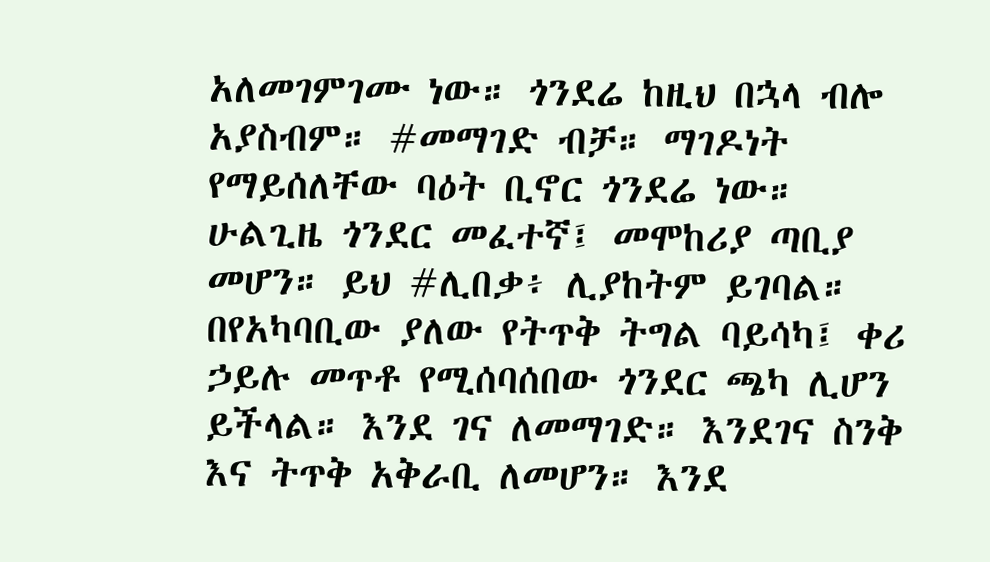አለመገምገሙ ነው። ጎንደሬ ከዚህ በኋላ ብሎ አያስብም። #መማገድ ብቻ። ማገዶነት የማይሰለቸው ባዕት ቢኖር ጎንደሬ ነው። ሁልጊዜ ጎንደር መፈተኛ፤ መሞከሪያ ጣቢያ መሆን። ይህ #ሊበቃ፥ ሊያከትም ይገባል። በየአካባቢው ያለው የትጥቅ ትግል ባይሳካ፤ ቀሪ ኃይሉ መጥቶ የሚሰባሰበው ጎንደር ጫካ ሊሆን ይችላል። እንደ ገና ለመማገድ። እንደገና ስንቅ እና ትጥቅ አቅራቢ ለመሆን። እንደ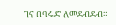ገና በባሩድ ለመደብደብ።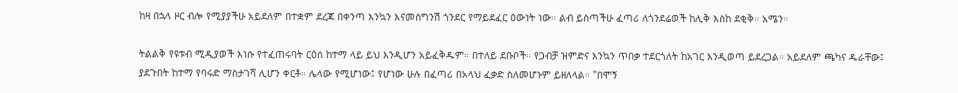ከዛ በኋላ ዞር ብሎ የሚያያችሁ አይደለም በተቋም ደረጃ በቀንጣ እንኳን እናመስግንሽ ጎንደር የማይደፈር ዕውነት ነው። ልብ ይስጣችሁ ፈጣሪ ለጎንደሬወች ከሊቅ እስከ ደቂቅ። አሜን።

ትልልቅ የዩቱብ ሚዲያወች እነሱ የተፈጠሩባት ርዕሰ ከተማ ላይ ይህ እንዲሆን አይፈቅዱም። በተለይ ደቡቦች። የጋብቻ ዝምድና እንኳን ጥበቃ ተደርጎለት ከአገር እንዲወጣ ይደረጋል። አይደለም ጫካና ዱራቸው፤ ያደጉበት ከተማ የባሩድ ማስታገሻ ሊሆን ቀርቶ። ሌላው የሚሆነው፤ የሆነው ሁሉ በፈጣሪ በአላህ ፈቃድ ስለመሆኑም ይዘለላል። "በሞኝ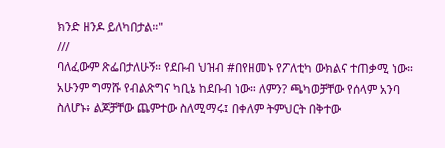ክንድ ዘንዶ ይለካበታል።"
///
ባለፈውም ጽፌበታለሁኝ። የደቡብ ህዝብ #በየዘመኑ የፖለቲካ ውክልና ተጠቃሚ ነው። አሁንም ግማሹ የብልጽግና ካቢኔ ከደቡብ ነው። ለምን? ጫካወቻቸው የሰላም አንባ ስለሆኑ፥ ልጆቻቸው ጨምተው ስለሚማሩ፤ በቀለም ትምህርት በቅተው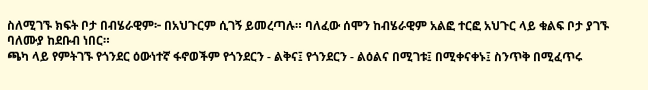ስለሚገኙ ክፍት ቦታ በብሄራዊም፦ በአህጉርም ሲገኝ ይመረጣሉ። ባለፈው ሰሞን ከብሄራዊም አልፎ ተርፎ አህጉር ላይ ቁልፍ ቦታ ያገኙ ባለሙያ ከደቡብ ነበር።
ጫካ ላይ የምትገኙ የጎንደር ዕውነተኛ ፋኖወችም የጎንደርን - ልቅና፤ የጎንደርን - ልዕልና በሚገቱ፤ በሚቀናቀኑ፤ ስንጥቅ በሚፈጥሩ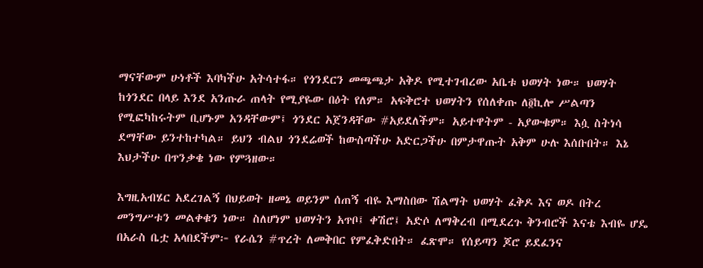ማናቸውም ሁነቶች እባካችሁ አትሳተፋ። የጎንደርን መጫጫታ አቅዶ የሚተገብረው አቤቱ ህወሃት ነው። ህወሃት ከጎንደር በላይ እንደ አንጡራ ጠላት የሚያዬው በዕት የለም። አፍቅሮተ ህወሃትን የሰለቀጡ ለ፬ኪሎ ሥልጣን የሚፎካከሩትም ቢሆኑም አንዳቸውም፤ ጎንደር አጀንዳቸው #አይደለችም። አይተዋትም - አያውቁም። እሷ ስትነሳ ደማቸው ይንተከተካል። ይህን ብልህ ጎንደሬወች ከውስጣችሁ አድርጋችሁ በምታዋጡት አቅም ሁሉ እሰቡበት። እኔ እህታችሁ በጥንቃቄ ነው የምጓዘው።

እግዚአብሄር አደረገልኝ በህይወት ዘመኔ ወይንም ሰጠኝ ብዬ እማስበው ሽልማት ህወሃት ፈቅዶ እና ወዶ በትረ መንግሥቱን መልቀቁን ነው። ስለሆነም ህወሃትን አጥቦ፤ ቀሽሮ፤ አድሶ ለማቅረብ በሚደረጉ ቅንብሮች እናቴ እብዬ ሆዴ በአራስ ቤቷ አላበደችም፦ የራሴን #ጥረት ለመቅበር የምፈቅድበት። ፈጽሞ። የሰይጣን ጆሮ ይደፈንና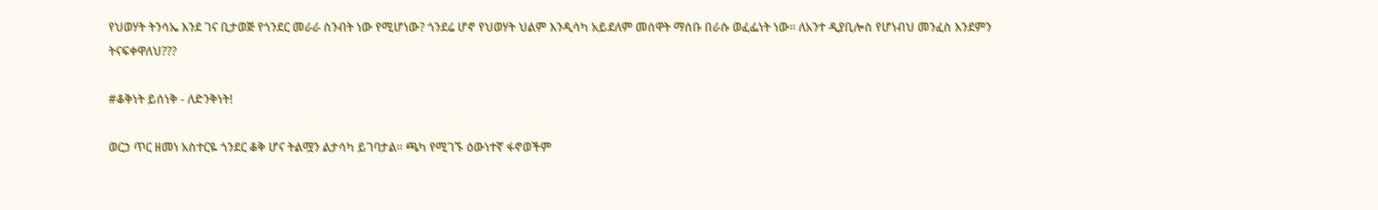የህወሃት ትንሳኤ እንደ ገና ቢታወጅ የጎንደር መራራ ስንብት ነው የሚሆነው? ጎንደሬ ሆኖ የህወሃት ህልም እንዲሳካ አይደለም መሰዋት ማሰቡ በራሱ ወፈፌነት ነው። ለአንተ ዲያቢሎስ የሆነብህ መንፈስ እንደምን ትናፍቀዋለህ???

#ቆቅነት ይሰነቅ - ለድንቅነት!

ወርኃ ጥር ዘመነ አስተርዬ ጎንደር ቆቅ ሆና ትልሟን ልታሳካ ይገባታል። ጫካ የሚገኙ ዕውነተኛ ፋኖወችም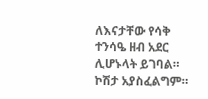ለእናታቸው የሳቅ ተንሳዔ ዘብ አደር ሊሆኑላት ይገባል። ኮሽታ አያስፈልግም።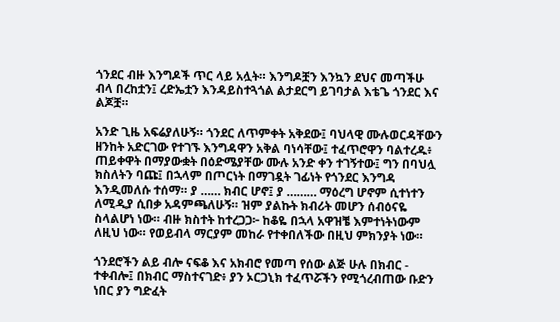ጎንደር ብዙ እንግዶች ጥር ላይ አሏት። እንግዶቿን እንኳን ደህና መጣችሁ ብላ በረከቷን፤ ረድኤቷን እንዳይስተጓጎል ልታደርግ ይገባታል እቴጌ ጎንደር እና ልጆቿ።

አንድ ጊዜ አፍሬያለሁኝ። ጎንደር ለጥምቀት አቅደው፤ ባህላዊ ሙሉወርዳቸውን ዘንከት አድርገው የተገኙ እንግዳዋን አቅል ባነሳቸው፤ ተፈጥሮዋን ባልተረዱ፥ ጠይቀዋት በማያውቋት በዕድሜያቸው ሙሉ አንድ ቀን ተገኝተው፤ ግን በባህሏ ክስለትን ባጩ፤ በኋላም በጦርነት በማገዷት ገፊነት የጎንደር እንግዳ እንዲመለሱ ተሰማ። ያ …… ክብር ሆኖ፤ ያ ……… ማዕረግ ሆኖም ሲተነተን ለሚዲያ ሲበቃ አዳምጫለሁኝ። ዝም ያልኩት ክብሪት መሆን ሰብዕናዬ ስላልሆነ ነው። ብዙ ክስተት ከተረጋጋ፦ ከቆዬ በኋላ አዋዝቼ እምተነትነውም ለዚህ ነው። የወይብላ ማርያም መከራ የተቀበለችው በዚህ ምክንያት ነው።

ጎንደሮችን ልይ ብሎ ናፍቆ እና አክብሮ የመጣ የሰው ልጅ ሁሉ በክብር - ተቀብሎ፤ በክብር ማስተናገድ፥ ያን ኦርጋኒክ ተፈጥሯችን የሚጎረብጠው ቡድን ነበር ያን ግድፈት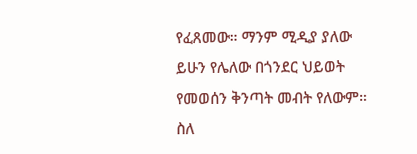የፈጸመው። ማንም ሚዲያ ያለው ይሁን የሌለው በጎንደር ህይወት የመወሰን ቅንጣት መብት የለውም። ስለ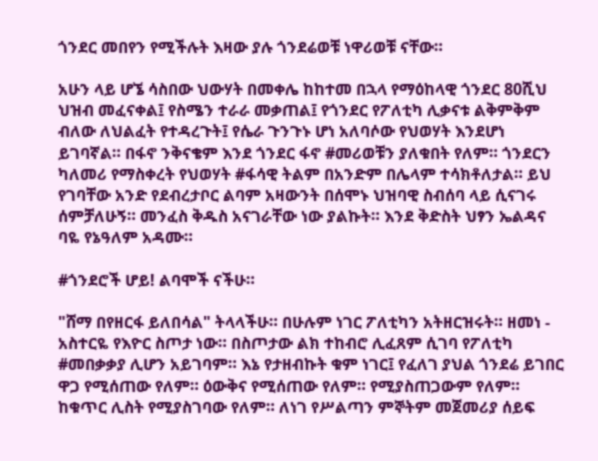ጎንደር መበየን የሚችሉት እዛው ያሉ ጎንደሬወቹ ነዋሪወቹ ናቸው።

አሁን ላይ ሆኜ ሳስበው ህውሃት በመቀሌ ከከተመ በኋላ የማዕከላዊ ጎንደር 80ሺህ ህዝብ መፈናቀል፤ የስሜን ተራራ መቃጠል፤ የጎንደር የፖለቲካ ሊቃናቱ ልቅምቅም ብለው ለህልፈት የተዳረጉት፤ የሴራ ጉንጉኑ ሆነ አለባሶው የህወሃት እንደሆነ ይገባኛል። በፋኖ ንቅናቄም እንደ ጎንደር ፋኖ #መሪወቹን ያለቁበት የለም። ጎንደርን ካለመሪ የማስቀረት የህወሃት #ፋሳዊ ትልም በአንድም በሌላም ተሳክቶለታል። ይህ የገባቸው አንድ የደብረታቦር ልባም አዛውንት በሰሞኑ ህዝባዊ ስብሰባ ላይ ሲናገሩ ሰምቻለሁኝ። መንፈስ ቅዱስ አናገራቸው ነው ያልኩት። እንደ ቅድስት ህፃን ኤልዳና ባዬ የኔዓለም አዳሙ።

#ጎንደሮች ሆይ! ልባሞች ናችሁ።

"ሸማ በየዘርፋ ይለበሳል" ትላላችሁ። በሁሉም ነገር ፖለቲካን አትዘርዝሩት። ዘመነ - አስተርዬ የእዮር ስጦታ ነው። በስጦታው ልክ ተከብሮ ሊፈጸም ሲገባ የፖለቲካ #መበቃቃያ ሊሆን አይገባም። እኔ የታዘብኩት ቁም ነገር፤ የፈለገ ያህል ጎንደሬ ይገበር ዋጋ የሚሰጠው የለም። ዕውቅና የሚሰጠው የለም። የሚያስጠጋውም የለም። ከቁጥር ሊስት የሚያስገባው የለም። ለነገ የሥልጣን ምኞትም መጀመሪያ ሰይፍ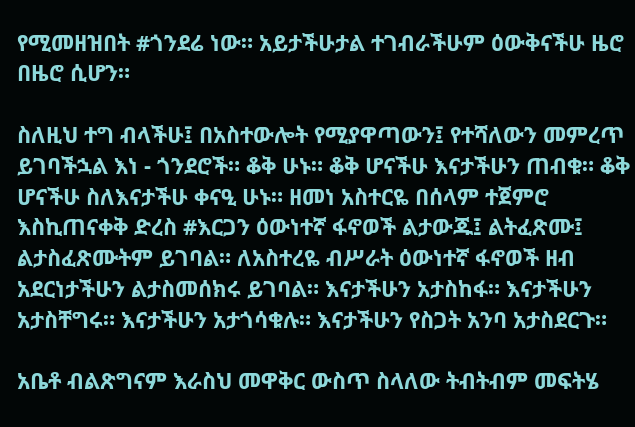የሚመዘዝበት #ጎንደሬ ነው። አይታችሁታል ተገብራችሁም ዕውቅናችሁ ዜሮ በዜሮ ሲሆን።

ስለዚህ ተግ ብላችሁ፤ በአስተውሎት የሚያዋጣውን፤ የተሻለውን መምረጥ ይገባችኋል እነ - ጎንደሮች። ቆቅ ሁኑ። ቆቅ ሆናችሁ እናታችሁን ጠብቁ። ቆቅ ሆናችሁ ስለእናታችሁ ቀናዒ ሁኑ። ዘመነ አስተርዬ በሰላም ተጀምሮ እስኪጠናቀቅ ድረስ #እርጋን ዕውነተኛ ፋኖወች ልታውጁ፤ ልትፈጽሙ፤ ልታስፈጽሙትም ይገባል። ለአስተረዬ ብሥራት ዕውነተኛ ፋኖወች ዘብ አደርነታችሁን ልታስመሰክሩ ይገባል። እናታችሁን አታስከፋ። እናታችሁን አታስቸግሩ። እናታችሁን አታጎሳቁሉ። እናታችሁን የስጋት አንባ አታስደርጉ።

አቤቶ ብልጽግናም እራስህ መዋቅር ውስጥ ስላለው ትብትብም መፍትሄ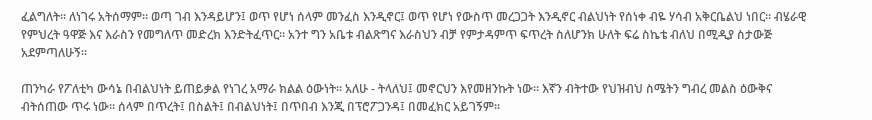ፈልግለት። ለነገሩ አትሰማም። ወጣ ገብ እንዳይሆን፤ ወጥ የሆነ ሰላም መንፈስ እንዲኖር፤ ወጥ የሆነ የውስጥ መረጋጋት እንዲኖር ብልህነት የሰነቀ ብዬ ሃሳብ አቅርቤልህ ነበር። ብሄራዊ የምህረት ዓዋጅ እና እራስን የመግለጥ መድረክ እንድትፈጥር። አንተ ግን አቤቱ ብልጽግና እራስህን ብቻ የምታዳምጥ ፍጥረት ስለሆንክ ሁለት ፍሬ ስኬቴ ብለህ በሚዲያ ስታውጅ አደምጣለሁኝ።

ጠንካራ የፖለቲካ ውሳኔ በብልህነት ይጠይቃል የነገረ አማራ ክልል ዕውነት። አለሁ - ትላለህ፤ መኖርህን እየመዘንኩት ነው። እኛን ብትተው የህዝብህ ስሜትን ግብረ መልስ ዕውቅና ብትሰጠው ጥሩ ነው። ሰላም በጥረት፤ በስልት፤ በብልህነት፤ በጥበብ እንጂ በፕሮፖጋንዳ፤ በመፈክር አይገኝም።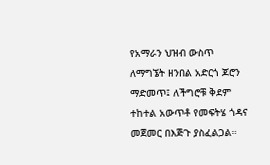የአማራን ህዝብ ውስጥ ለማግኜት ዘንበል አድርጎ ጆሮን ማድመጥ፤ ለችግሮቹ ቅደም ተከተል አውጥቶ የመፍትሄ ጎዳና መጀመር በእጅጉ ያስፈልጋል።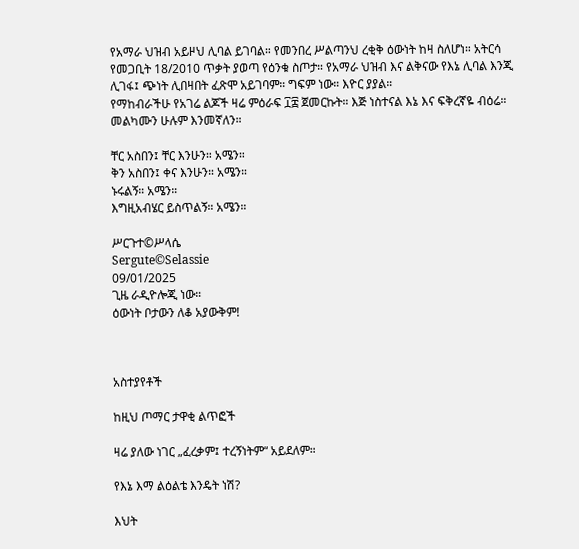የአማራ ህዝብ አይዞህ ሊባል ይገባል። የመንበረ ሥልጣንህ ረቂቅ ዕውነት ከዛ ስለሆነ። አትርሳ የመጋቢት 18/2010 ጥቃት ያወጣ የዕንቁ ስጦታ። የአማራ ህዝብ እና ልቅናው የእኔ ሊባል እንጂ ሊገፋ፤ ጭነት ሊበዛበት ፈጽሞ አይገባም። ግፍም ነው። እዮር ያያል።
የማከብራችሁ የአገሬ ልጆች ዛሬ ምዕራፍ ፲፰ ጀመርኩት። እጅ ነስተናል እኔ እና ፍቅረኛዬ ብዕሬ። መልካሙን ሁሉም እንመኛለን።

ቸር አስበን፤ ቸር እንሁን። አሜን።
ቅን አስበን፤ ቀና እንሁን። አሜን።
ኑሩልኝ። አሜን።
እግዚአብሄር ይስጥልኝ። አሜን።

ሥርጉተ©ሥላሴ
Sergute©Selassie
09/01/2025
ጊዜ ራዲዮሎጂ ነው።
ዕውነት ቦታውን ለቆ አያውቅም!



አስተያየቶች

ከዚህ ጦማር ታዋቂ ልጥፎች

ዛሬ ያለው ነገር „ፈረቃም፤ ተረኝነትም“ አይደለም።

የእኔ እማ ልዕልቴ እንዴት ነሽ?

እህት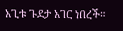አጊቱ ጉደታ አገር ነበረች።